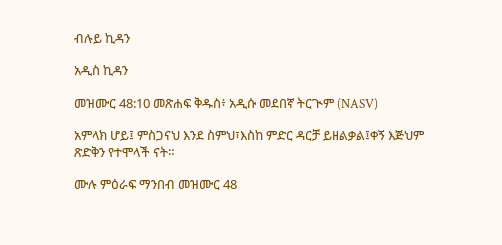ብሉይ ኪዳን

አዲስ ኪዳን

መዝሙር 48:10 መጽሐፍ ቅዱስ፥ አዲሱ መደበኛ ትርጒም (NASV)

አምላክ ሆይ፤ ምስጋናህ እንደ ስምህ፣እስከ ምድር ዳርቻ ይዘልቃል፤ቀኝ እጅህም ጽድቅን የተሞላች ናት።

ሙሉ ምዕራፍ ማንበብ መዝሙር 48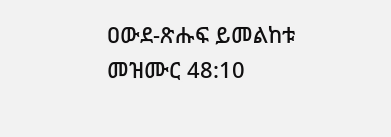ዐውደ-ጽሑፍ ይመልከቱ መዝሙር 48:10